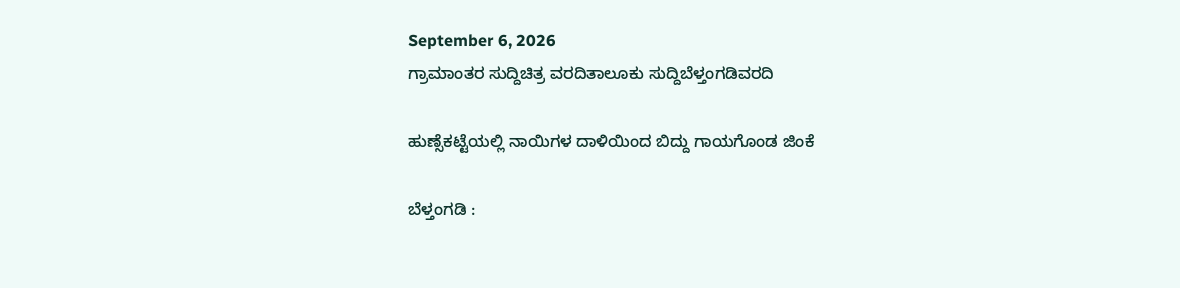September 6, 2026
ಗ್ರಾಮಾಂತರ ಸುದ್ದಿಚಿತ್ರ ವರದಿತಾಲೂಕು ಸುದ್ದಿಬೆಳ್ತಂಗಡಿವರದಿ

ಹುಣ್ಸೆಕಟ್ಟೆಯಲ್ಲಿ ನಾಯಿಗಳ ದಾಳಿಯಿಂದ ಬಿದ್ದು ಗಾಯಗೊಂಡ ಜಿಂಕೆ

ಬೆಳ್ತಂಗಡಿ :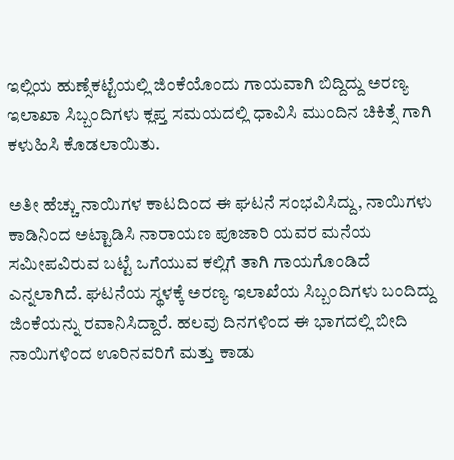ಇಲ್ಲಿಯ ಹುಣ್ಸೆಕಟ್ಟೆಯಲ್ಲಿ ಜಿಂಕೆಯೊಂದು ಗಾಯವಾಗಿ ಬಿದ್ದಿದ್ದು ಅರಣ್ಯ ಇಲಾಖಾ ಸಿಬ್ಬಂದಿಗಳು ಕ್ಲಪ್ತ ಸಮಯದಲ್ಲಿ ಧಾವಿಸಿ ಮುಂದಿನ ಚಿಕಿತ್ಸೆ ಗಾಗಿ ಕಳುಹಿಸಿ ಕೊಡಲಾಯಿತು.

ಅತೀ ಹೆಚ್ಚು ನಾಯಿಗಳ ಕಾಟದಿಂದ ಈ ಘಟನೆ ಸಂಭವಿಸಿದ್ದು, ನಾಯಿಗಳು ಕಾಡಿನಿಂದ ಅಟ್ಟಾಡಿಸಿ ನಾರಾಯಣ ಪೂಜಾರಿ ಯವರ ಮನೆಯ ಸಮೀಪವಿರುವ ಬಟ್ಟೆ ಒಗೆಯುವ ಕಲ್ಲಿಗೆ ತಾಗಿ ಗಾಯಗೊಂಡಿದೆ ಎನ್ನಲಾಗಿದೆ. ಘಟನೆಯ ಸ್ಥಳಕ್ಕೆ ಅರಣ್ಯ ಇಲಾಖೆಯ ಸಿಬ್ಬಂದಿಗಳು ಬಂದಿದ್ದು ಜಿಂಕೆಯನ್ನು ರವಾನಿಸಿದ್ದಾರೆ. ಹಲವು ದಿನಗಳಿಂದ ಈ ಭಾಗದಲ್ಲಿ ಬೀದಿ ನಾಯಿಗಳಿಂದ ಊರಿನವರಿಗೆ ಮತ್ತು ಕಾಡು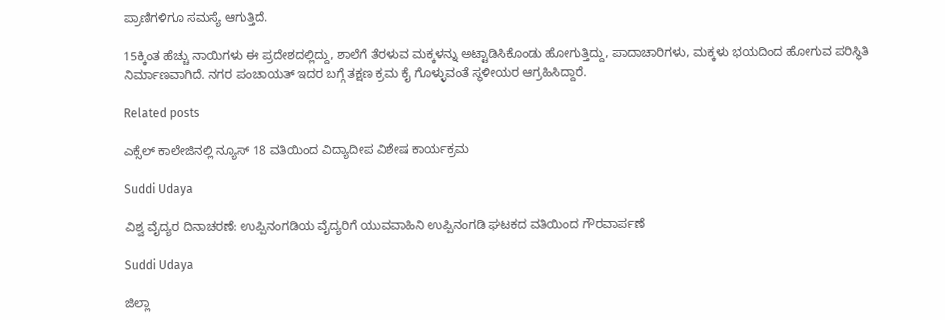ಪ್ರಾಣಿಗಳಿಗೂ ಸಮಸ್ಯೆ ಆಗುತ್ತಿದೆ.

15ಕ್ಕಿಂತ ಹೆಚ್ಚು ನಾಯಿಗಳು ಈ ಪ್ರದೇಶದಲ್ಲಿದ್ದು, ಶಾಲೆಗೆ ತೆರಳುವ ಮಕ್ಕಳನ್ನು ಅಟ್ಟಾಡಿಸಿಕೊಂಡು ಹೋಗುತ್ತಿದ್ದು, ಪಾದಾಚಾರಿಗಳು, ಮಕ್ಕಳು ಭಯದಿಂದ ಹೋಗುವ ಪರಿಸ್ಥಿತಿ ನಿರ್ಮಾಣವಾಗಿದೆ. ನಗರ ಪಂಚಾಯತ್ ಇದರ ಬಗ್ಗೆ ತಕ್ಷಣ ಕ್ರಮ ಕೈ ಗೊಳ್ಳುವಂತೆ ಸ್ಥಳೀಯರ ಆಗ್ರಹಿಸಿದ್ದಾರೆ.

Related posts

ಎಕ್ಸೆಲ್ ಕಾಲೇಜಿನಲ್ಲಿ ನ್ಯೂಸ್ 18 ವತಿಯಿಂದ ವಿದ್ಯಾದೀಪ ವಿಶೇಷ ಕಾರ್ಯಕ್ರಮ

Suddi Udaya

ವಿಶ್ವ ವೈದ್ಯರ ದಿನಾಚರಣೆ: ಉಪ್ಪಿನಂಗಡಿಯ ವೈದ್ಯರಿಗೆ ಯುವವಾಹಿನಿ ಉಪ್ಪಿನಂಗಡಿ ಘಟಕದ ವತಿಯಿಂದ ಗೌರವಾರ್ಪಣೆ

Suddi Udaya

ಜಿಲ್ಲಾ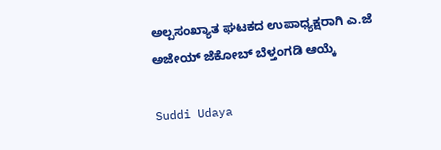ಅಲ್ಪಸಂಖ್ಯಾತ ಘಟಕದ ಉಪಾಧ್ಯಕ್ಷರಾಗಿ ಎ.ಜೆ ಅಜೇಯ್ ಜೆಕೋಬ್ ಬೆಳ್ತಂಗಡಿ ಆಯ್ಕೆ

Suddi Udaya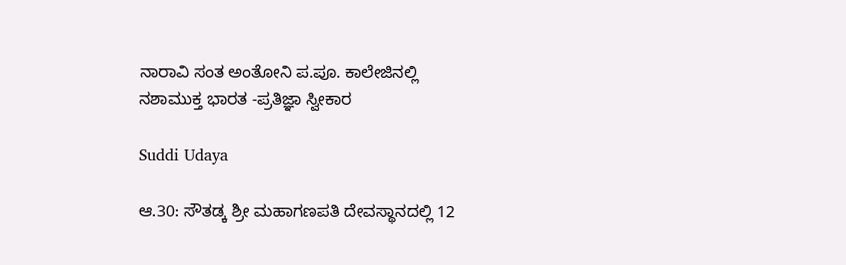ನಾರಾವಿ ಸಂತ ಅಂತೋನಿ ಪ.ಪೂ. ಕಾಲೇಜಿನಲ್ಲಿ ನಶಾಮುಕ್ತ ಭಾರತ -ಪ್ರತಿಜ್ಞಾ ಸ್ವೀಕಾರ

Suddi Udaya

ಆ.30: ಸೌತಡ್ಕ ಶ್ರೀ ಮಹಾಗಣಪತಿ ದೇವಸ್ಥಾನದಲ್ಲಿ 12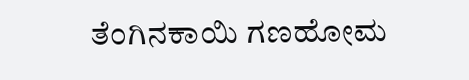ತೆಂಗಿನಕಾಯಿ ಗಣಹೋಮ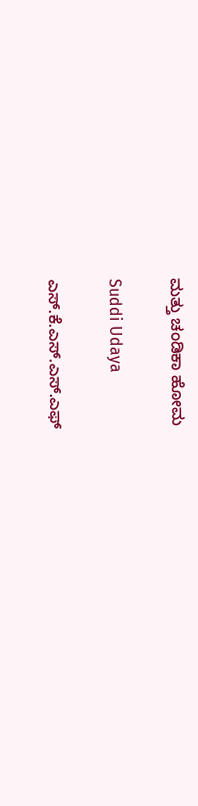ಮತ್ತು ಚಂಡಿಕಾ ಹೋಮ

Suddi Udaya

ಎಸ್.ಕೆ.ಎಸ್.ಎಸ್.ಎಫ್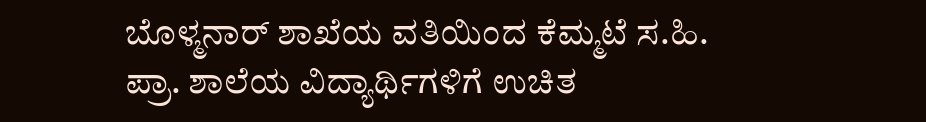ಬೊಳ್ಮನಾರ್ ಶಾಖೆಯ ವತಿಯಿಂದ ಕೆಮ್ಮಟೆ ಸ.ಹಿ. ಪ್ರಾ. ಶಾಲೆಯ ವಿದ್ಯಾರ್ಥಿಗಳಿಗೆ ಉಚಿತ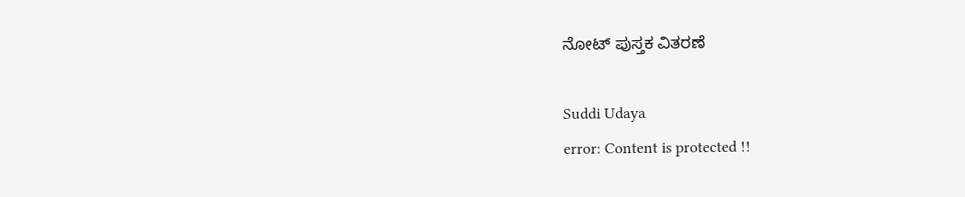ನೋಟ್ ಪುಸ್ತಕ ವಿತರಣೆ

Suddi Udaya
error: Content is protected !!